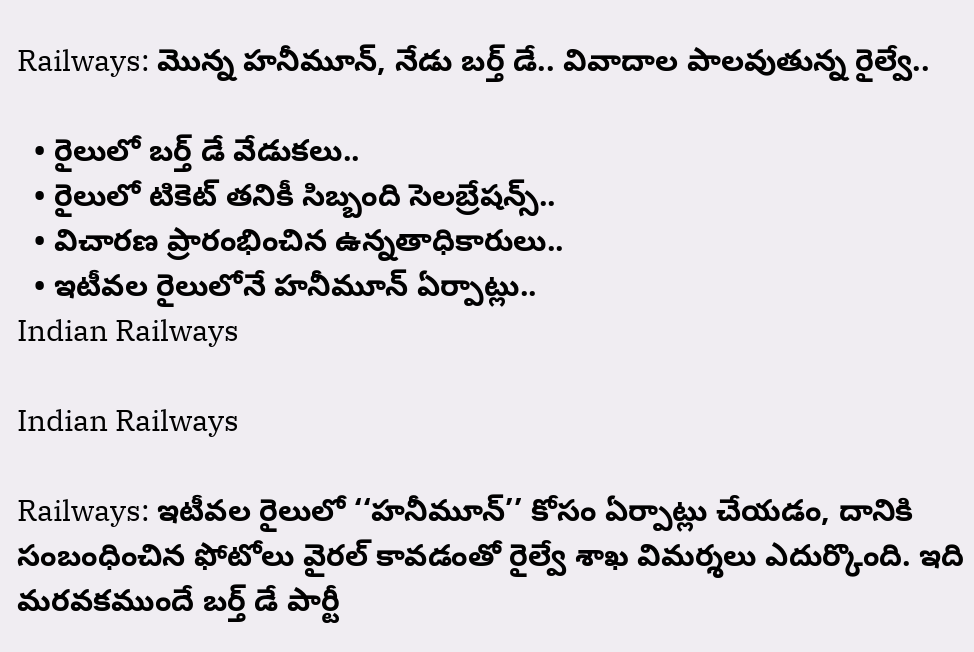Railways: మొన్న హనీమూన్, నేడు బర్త్ డే.. వివాదాల పాలవుతున్న రైల్వే..

  • రైలులో బర్త్ డే వేడుకలు..
  • రైలులో టికెట్ తనికీ సిబ్బంది సెలబ్రేషన్స్..
  • విచారణ ప్రారంభించిన ఉన్నతాధికారులు..
  • ఇటీవల రైలులోనే హనీమూన్ ఏర్పాట్లు..
Indian Railways

Indian Railways

Railways: ఇటీవల రైలులో ‘‘హనీమూన్’’ కోసం ఏర్పాట్లు చేయడం, దానికి సంబంధించిన ఫోటోలు వైరల్ కావడంతో రైల్వే శాఖ విమర్శలు ఎదుర్కొంది. ఇది మరవకముందే బర్త్ డే పార్టీ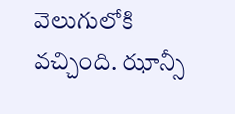వెలుగులోకి వచ్చింది. ఝాన్సీ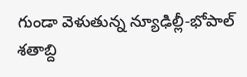గుండా వెళుతున్న న్యూఢిల్లీ-భోపాల్ శతాబ్ది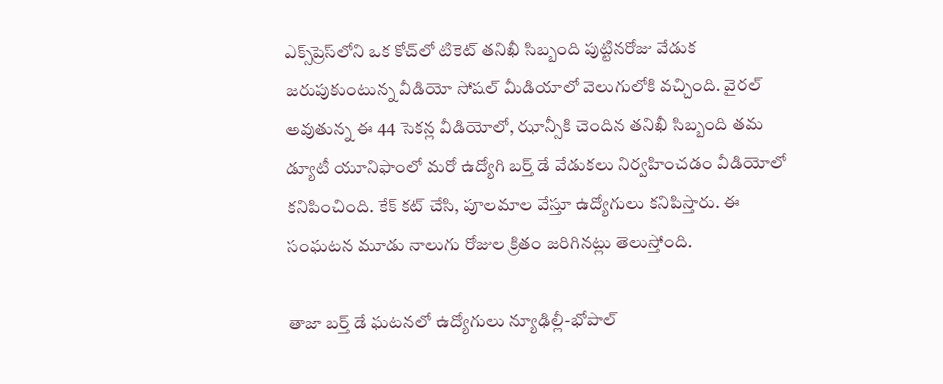ఎక్స్‌ప్రెస్‌లోని ఒక కోచ్‌లో టికెట్ తనిఖీ సిబ్బంది పుట్టినరోజు వేడుక జరుపుకుంటున్న వీడియో సోషల్ మీడియాలో వెలుగులోకి వచ్చింది. వైరల్ అవుతున్న ఈ 44 సెకన్ల వీడియోలో, ఝాన్సీకి చెందిన తనిఖీ సిబ్బంది తమ డ్యూటీ యూనిఫాంలో మరో ఉద్యోగి బర్త్ డే వేడుకలు నిర్వహించడం వీడియోలో కనిపించింది. కేక్ కట్ చేసి, పూలమాల వేస్తూ ఉద్యోగులు కనిపిస్తారు. ఈ సంఘటన మూడు నాలుగు రోజుల క్రితం జరిగినట్లు తెలుస్తోంది.

తాజా బర్త్ డే ఘటనలో ఉద్యోగులు న్యూఢిల్లీ-భోపాల్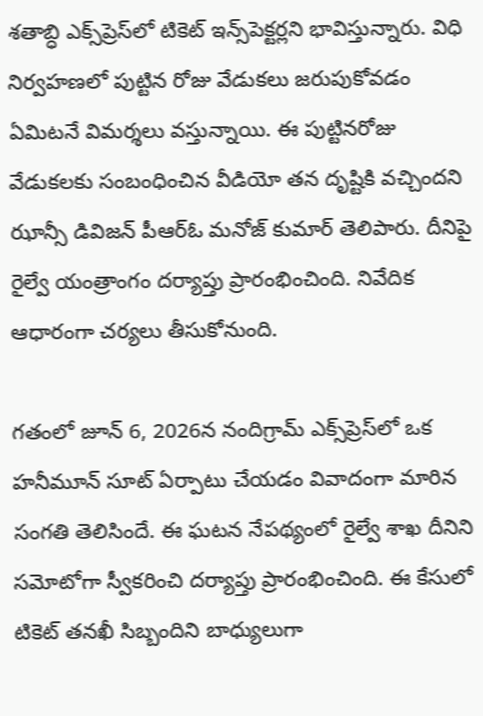శతాబ్ధి ఎక్స్‌ప్రెస్‌లో టికెట్ ఇన్స్‌పెక్టర్లని భావిస్తున్నారు. విధి నిర్వహణలో పుట్టిన రోజు వేడుకలు జరుపుకోవడం ఏమిటనే విమర్శలు వస్తున్నాయి. ఈ పుట్టినరోజు వేడుకలకు సంబంధించిన వీడియో తన దృష్టికి వచ్చిందని ఝాన్సీ డివిజన్ పీఆర్ఓ మనోజ్ కుమార్ తెలిపారు. దీనిపై రైల్వే యంత్రాంగం దర్యాప్తు ప్రారంభించింది. నివేదిక ఆధారంగా చర్యలు తీసుకోనుంది.

గతంలో జూన్ 6, 2026న నందిగ్రామ్ ఎక్స్‌ప్రెస్‌లో ఒక హనీమూన్ సూట్ ఏర్పాటు చేయడం వివాదంగా మారిన సంగతి తెలిసిందే. ఈ ఘటన నేపథ్యంలో రైల్వే శాఖ దీనిని సమోటోగా స్వీకరించి దర్యాప్తు ప్రారంభించింది. ఈ కేసులో టికెట్ తనఖీ సిబ్బందిని బాధ్యులుగా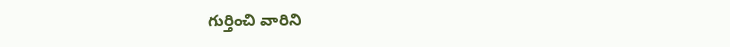గుర్తించి వారిని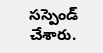సస్పెండ్ చేశారు.